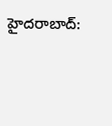హైదరాబాద్: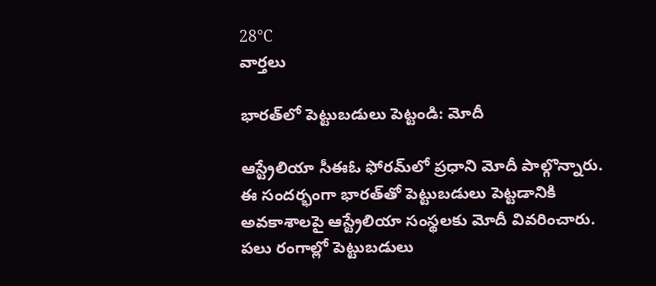28°C
వార్తలు

భారత్‌లో పెట్టుబడులు పెట్టండి: మోదీ

ఆస్ట్రేలియా సీఈఓ ఫోరమ్‌లో ప్రధాని మోదీ పాల్గొన్నారు. ఈ సందర్భంగా భారత్‌తో పెట్టుబడులు పెట్టడానికి అవకాశాలపై ఆస్ట్రేలియా సంస్థలకు మోదీ వివరించారు. పలు రంగాల్లో పెట్టుబడులు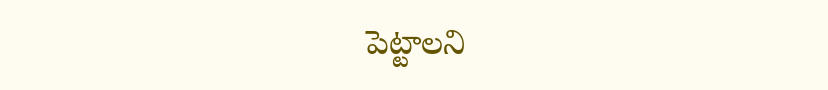పెట్టాలని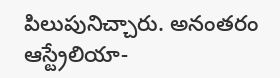పిలుపునిచ్చారు. అనంతరం ఆస్ట్రేలియా-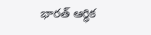భారత్ ఆర్థిక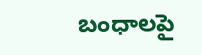బంధాలపై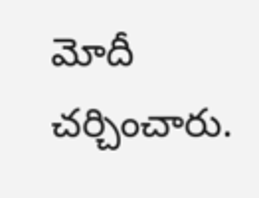మోదీ చర్చించారు.